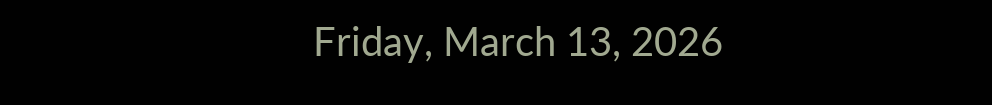Friday, March 13, 2026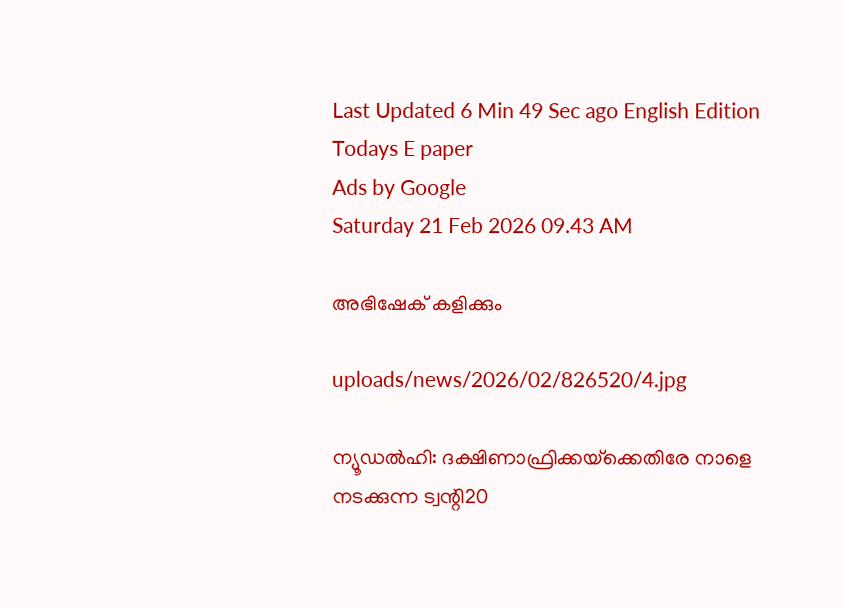Last Updated 6 Min 49 Sec ago English Edition
Todays E paper
Ads by Google
Saturday 21 Feb 2026 09.43 AM

അഭിഷേക്‌ കളിക്കും

uploads/news/2026/02/826520/4.jpg

ന്യൂഡല്‍ഹി: ദക്ഷിണാഫ്രിക്കയ്‌ക്കെതിരേ നാളെ നടക്കുന്ന ട്വന്റി20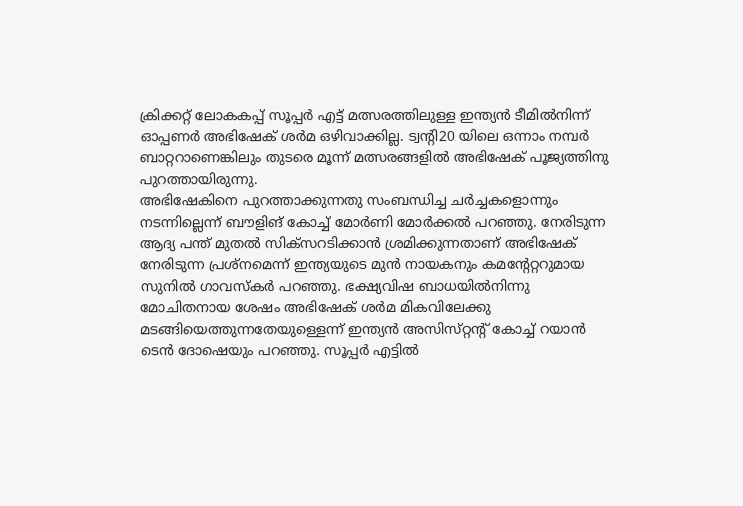ക്രിക്കറ്റ്‌ ലോകകപ്പ്‌ സൂപ്പര്‍ എട്ട്‌ മത്സരത്തിലുള്ള ഇന്ത്യന്‍ ടീമില്‍നിന്ന്‌ ഓപ്പണര്‍ അഭിഷേക്‌ ശര്‍മ ഒഴിവാക്കില്ല. ട്വന്റി20 യിലെ ഒന്നാം നമ്പര്‍ ബാറ്ററാണെങ്കിലും തുടരെ മൂന്ന്‌ മത്സരങ്ങളില്‍ അഭിഷേക്‌ പൂജ്യത്തിനു പുറത്തായിരുന്നു.
അഭിഷേകിനെ പുറത്താക്കുന്നതു സംബന്ധിച്ച ചര്‍ച്ചകളൊന്നും നടന്നില്ലെന്ന്‌ ബൗളിങ്‌ കോച്ച്‌ മോര്‍ണി മോര്‍ക്കല്‍ പറഞ്ഞു. നേരിടുന്ന ആദ്യ പന്ത്‌ മുതല്‍ സിക്‌സറടിക്കാന്‍ ശ്രമിക്കുന്നതാണ്‌ അഭിഷേക്‌ നേരിടുന്ന പ്രശ്‌നമെന്ന്‌ ഇന്ത്യയുടെ മുന്‍ നായകനും കമന്റേറ്ററുമായ സുനില്‍ ഗാവസ്‌കര്‍ പറഞ്ഞു. ഭക്ഷ്യവിഷ ബാധയില്‍നിന്നു മോചിതനായ ശേഷം അഭിഷേക്‌ ശര്‍മ മികവിലേക്കു മടങ്ങിയെത്തുന്നതേയുള്ളെന്ന്‌ ഇന്ത്യന്‍ അസിസ്‌റ്റന്റ്‌ കോച്ച്‌ റയാന്‍ ടെന്‍ ദോഷെയും പറഞ്ഞു. സൂപ്പര്‍ എട്ടില്‍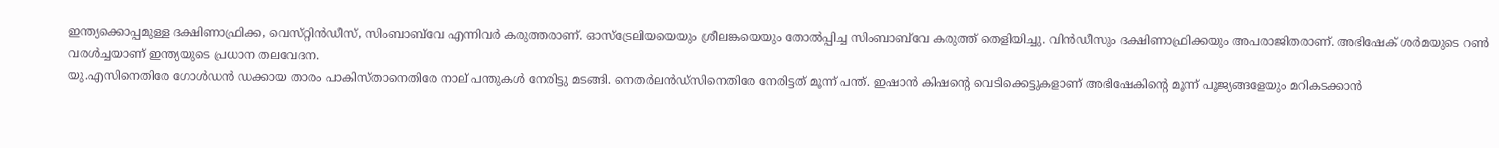ഇന്ത്യക്കൊപ്പമുള്ള ദക്ഷിണാഫ്രിക്ക, വെസ്‌റ്റിന്‍ഡീസ്‌, സിംബാബ്‌വേ എന്നിവര്‍ കരുത്തരാണ്‌. ഓസ്‌ട്രേലിയയെയും ശ്രീലങ്കയെയും തോല്‍പ്പിച്ച സിംബാബ്‌വേ കരുത്ത്‌ തെളിയിച്ചു. വിന്‍ഡീസും ദക്ഷിണാഫ്രിക്കയും അപരാജിതരാണ്‌. അഭിഷേക്‌ ശര്‍മയുടെ റണ്‍ വരള്‍ച്ചയാണ്‌ ഇന്ത്യയുടെ പ്രധാന തലവേദന.
യു.എസിനെതിരേ ഗോള്‍ഡന്‍ ഡക്കായ താരം പാകിസ്‌താനെതിരേ നാല്‌ പന്തുകള്‍ നേരിട്ടു മടങ്ങി. നെതര്‍ലന്‍ഡ്‌സിനെതിരേ നേരിട്ടത്‌ മൂന്ന്‌ പന്ത്‌. ഇഷാന്‍ കിഷന്റെ വെടിക്കെട്ടുകളാണ്‌ അഭിഷേകിന്റെ മൂന്ന്‌ പൂജ്യങ്ങളേയും മറികടക്കാന്‍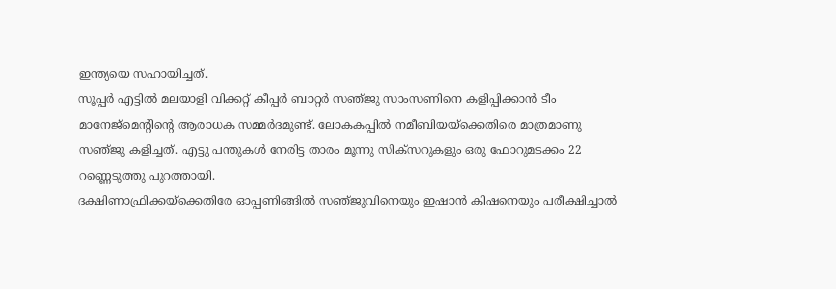ഇന്ത്യയെ സഹായിച്ചത്‌.
സൂപ്പര്‍ എട്ടില്‍ മലയാളി വിക്കറ്റ്‌ കീപ്പര്‍ ബാറ്റര്‍ സഞ്‌ജു സാംസണിനെ കളിപ്പിക്കാന്‍ ടീം മാനേജ്‌മെന്റിന്റെ ആരാധക സമ്മര്‍ദമുണ്ട്‌. ലോകകപ്പില്‍ നമീബിയയ്‌ക്കെതിരെ മാത്രമാണു സഞ്‌ജു കളിച്ചത്‌. എട്ടു പന്തുകള്‍ നേരിട്ട താരം മൂന്നു സിക്‌സറുകളും ഒരു ഫോറുമടക്കം 22 റണ്ണെടുത്തു പുറത്തായി.
ദക്ഷിണാഫ്രിക്കയ്‌ക്കെതിരേ ഓപ്പണിങ്ങില്‍ സഞ്‌ജുവിനെയും ഇഷാന്‍ കിഷനെയും പരീക്ഷിച്ചാല്‍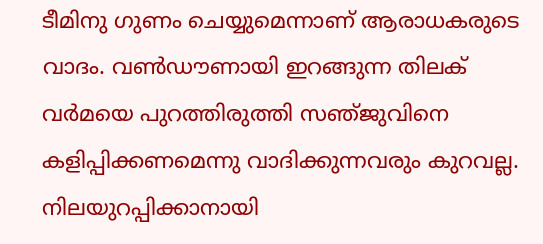ടീമിനു ഗുണം ചെയ്യുമെന്നാണ്‌ ആരാധകരുടെ വാദം. വണ്‍ഡൗണായി ഇറങ്ങുന്ന തിലക്‌ വര്‍മയെ പുറത്തിരുത്തി സഞ്‌ജുവിനെ കളിപ്പിക്കണമെന്നു വാദിക്കുന്നവരും കുറവല്ല.
നിലയുറപ്പിക്കാനായി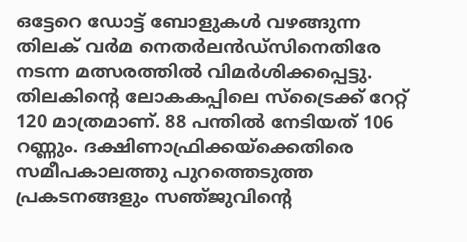ഒട്ടേറെ ഡോട്ട്‌ ബോളുകള്‍ വഴങ്ങുന്ന തിലക്‌ വര്‍മ നെതര്‍ലന്‍ഡ്‌സിനെതിരേ നടന്ന മത്സരത്തില്‍ വിമര്‍ശിക്കപ്പെട്ടു. തിലകിന്റെ ലോകകപ്പിലെ സ്‌ട്രൈക്ക്‌ റേറ്റ്‌ 120 മാത്രമാണ്‌. 88 പന്തില്‍ നേടിയത്‌ 106 റണ്ണും. ദക്ഷിണാഫ്രിക്കയ്‌ക്കെതിരെ സമീപകാലത്തു പുറത്തെടുത്ത പ്രകടനങ്ങളും സഞ്‌ജുവിന്റെ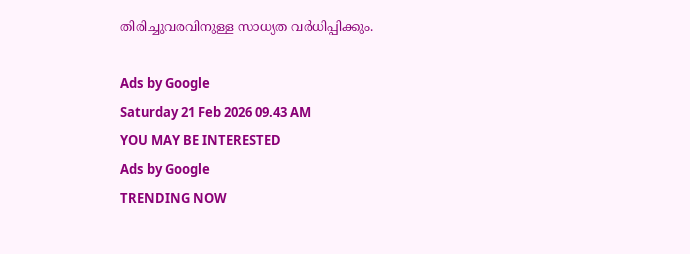തിരിച്ചുവരവിനുള്ള സാധ്യത വര്‍ധിപ്പിക്കും.

Ads by Google
Saturday 21 Feb 2026 09.43 AM
YOU MAY BE INTERESTED
Ads by Google
TRENDING NOW